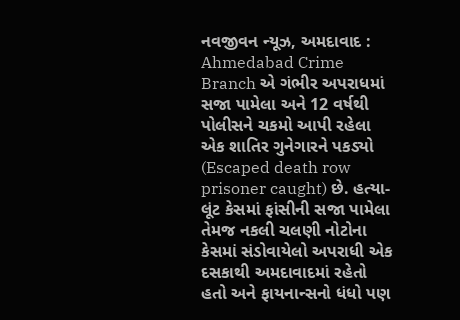નવજીવન ન્યૂઝ, અમદાવાદ : Ahmedabad Crime Branch એ ગંભીર અપરાધમાં સજા પામેલા અને 12 વર્ષથી પોલીસને ચકમો આપી રહેલા એક શાતિર ગુનેગારને પકડ્યો (Escaped death row prisoner caught) છે. હત્યા-લૂંટ કેસમાં ફાંસીની સજા પામેલા તેમજ નકલી ચલણી નોટોના કેસમાં સંડોવાયેલો અપરાધી એક દસકાથી અમદાવાદમાં રહેતો હતો અને ફાયનાન્સનો ધંધો પણ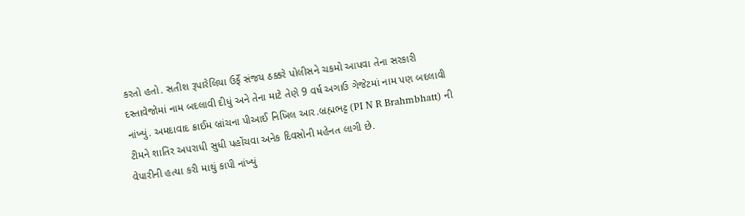કરતો હતો. સતીશ રૂપારેલિયા ઉર્ફે સંજય ઠક્કરે પોલીસને ચકમો આપવા તેના સરકારી દસ્તાવેજોમાં નામ બદલાવી દીધું અને તેના માટે તેણે 9 વર્ષ અગાઉ ગેજેટમાં નામ પણ બદલાવી નાંખ્યું. અમદાવાદ ક્રાઈમ બ્રાંચના પીઆઈ નિખિલ આર.બ્રહ્મભટ્ટ (PI N R Brahmbhatt) ની ટીમને શાતિર અપરાધી સુધી પહોંચવા અનેક દિવસોની મહેનત લાગી છે.
વેપારીની હત્યા કરી માથું કાપી નાંખ્યું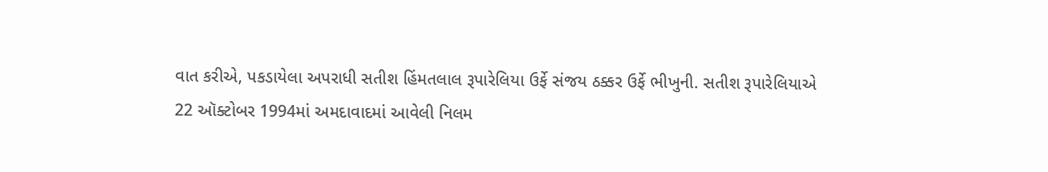વાત કરીએ, પકડાયેલા અપરાધી સતીશ હિંમતલાલ રૂપારેલિયા ઉર્ફે સંજય ઠક્કર ઉર્ફે ભીખુની. સતીશ રૂપારેલિયાએ 22 ઑક્ટોબર 1994માં અમદાવાદમાં આવેલી નિલમ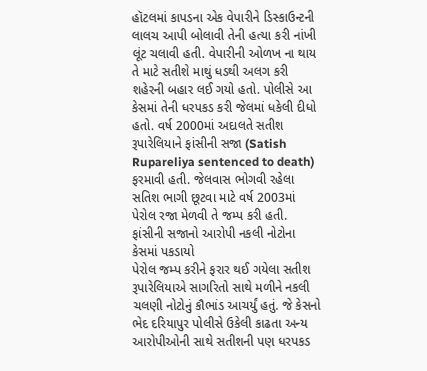હૉટલમાં કાપડના એક વેપારીને ડિસ્કાઉન્ટની લાલચ આપી બોલાવી તેની હત્યા કરી નાંખી લૂંટ ચલાવી હતી. વેપારીની ઓળખ ના થાય તે માટે સતીશે માથું ધડથી અલગ કરી શહેરની બહાર લઈ ગયો હતો. પોલીસે આ કેસમાં તેની ધરપકડ કરી જેલમાં ધકેલી દીધો હતો. વર્ષ 2000માં અદાલતે સતીશ રૂપારેલિયાને ફાંસીની સજા (Satish Rupareliya sentenced to death) ફરમાવી હતી. જેલવાસ ભોગવી રહેલા સતિશ ભાગી છૂટવા માટે વર્ષ 2003માં પેરોલ રજા મેળવી તે જમ્પ કરી હતી.
ફાંસીની સજાનો આરોપી નકલી નોટોના કેસમાં પકડાયો
પેરોલ જમ્પ કરીને ફરાર થઈ ગયેલા સતીશ રૂપારેલિયાએ સાગરિતો સાથે મળીને નકલી ચલણી નોટોનું કૌભાંડ આચર્યું હતું. જે કેસનો ભેદ દરિયાપુર પોલીસે ઉકેલી કાઢતા અન્ય આરોપીઓની સાથે સતીશની પણ ધરપકડ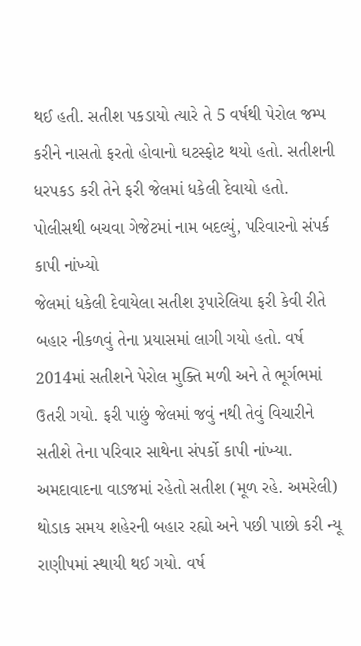થઈ હતી. સતીશ પકડાયો ત્યારે તે 5 વર્ષથી પેરોલ જમ્પ કરીને નાસતો ફરતો હોવાનો ઘટસ્ફોટ થયો હતો. સતીશની ધરપકડ કરી તેને ફરી જેલમાં ધકેલી દેવાયો હતો.
પોલીસથી બચવા ગેજેટમાં નામ બદલ્યું, પરિવારનો સંપર્ક કાપી નાંખ્યો
જેલમાં ધકેલી દેવાયેલા સતીશ રૂપારેલિયા ફરી કેવી રીતે બહાર નીકળવું તેના પ્રયાસમાં લાગી ગયો હતો. વર્ષ 2014માં સતીશને પેરોલ મુક્તિ મળી અને તે ભૂર્ગભમાં ઉતરી ગયો. ફરી પાછું જેલમાં જવું નથી તેવું વિચારીને સતીશે તેના પરિવાર સાથેના સંપર્કો કાપી નાંખ્યા. અમદાવાદના વાડજમાં રહેતો સતીશ (મૂળ રહે. અમરેલી) થોડાક સમય શહેરની બહાર રહ્યો અને પછી પાછો કરી ન્યૂ રાણીપમાં સ્થાયી થઈ ગયો. વર્ષ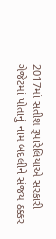2017માં સતીશ રૂપારેલિયાએ સરકારી ગેજેટમાં પોતાનું નામ બદલીને સંજય ઠક્કર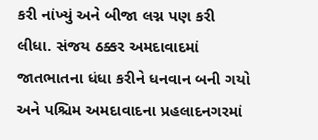કરી નાંખ્યું અને બીજા લગ્ન પણ કરી લીધા. સંજય ઠક્કર અમદાવાદમાં જાતભાતના ધંધા કરીને ધનવાન બની ગયો અને પશ્ચિમ અમદાવાદના પ્રહલાદનગરમાં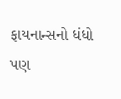ફાયનાન્સનો ધંધો પણ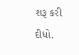શરૂ કરી દીધો.